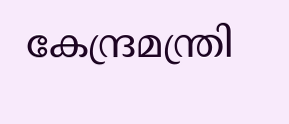കേന്ദ്രമന്ത്രി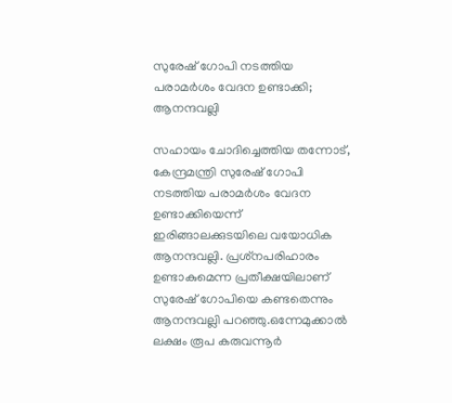സുരേഷ് ഗോപി നടത്തിയ പരാമര്‍ശം വേദന ഉണ്ടാക്കി; ആനന്ദവല്ലി

സഹായം ചോദിച്ചെത്തിയ തന്നോട്, കേന്ദ്രമന്ത്രി സുരേഷ് ഗോപി നടത്തിയ പരാമര്‍ശം വേദന ഉണ്ടാക്കിയെന്ന് ഇരിങ്ങാലക്കുടയിലെ വയോധിക ആനന്ദവല്ലി. പ്രശ്‌നപരിഹാരം ഉണ്ടാകുമെന്ന പ്രതീക്ഷയിലാണ് സുരേഷ് ഗോപിയെ കണ്ടതെന്നും ആനന്ദവല്ലി പറഞ്ഞു.ഒന്നേമുക്കാല്‍ ലക്ഷം രൂപ കരുവന്നൂര്‍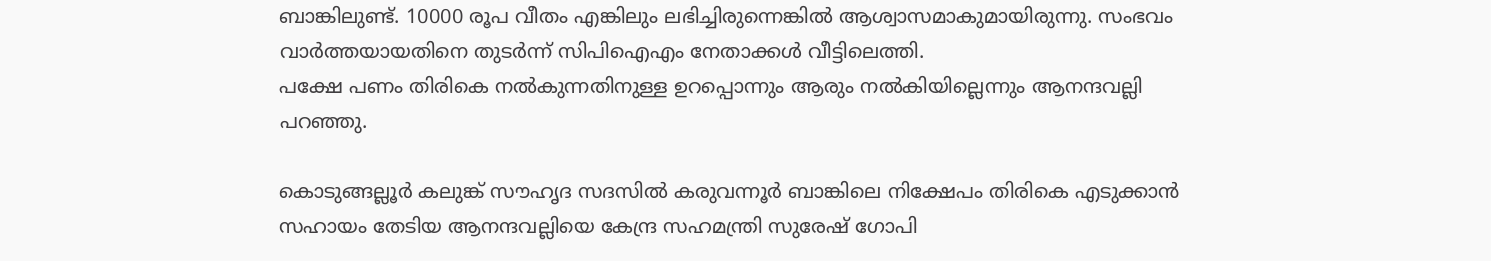ബാങ്കിലുണ്ട്. 10000 രൂപ വീതം എങ്കിലും ലഭിച്ചിരുന്നെങ്കില്‍ ആശ്വാസമാകുമായിരുന്നു. സംഭവം വാര്‍ത്തയായതിനെ തുടര്‍ന്ന് സിപിഐഎം നേതാക്കള്‍ വീട്ടിലെത്തി.
പക്ഷേ പണം തിരികെ നല്‍കുന്നതിനുള്ള ഉറപ്പൊന്നും ആരും നല്‍കിയില്ലെന്നും ആനന്ദവല്ലി പറഞ്ഞു.

കൊടുങ്ങല്ലൂര്‍ കലുങ്ക് സൗഹൃദ സദസില്‍ കരുവന്നൂര്‍ ബാങ്കിലെ നിക്ഷേപം തിരികെ എടുക്കാന്‍ സഹായം തേടിയ ആനന്ദവല്ലിയെ കേന്ദ്ര സഹമന്ത്രി സുരേഷ് ഗോപി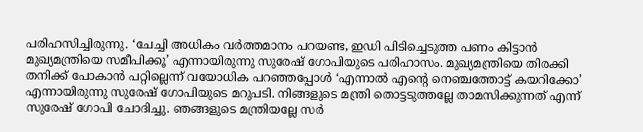പരിഹസിച്ചിരുന്നു. ‘ചേച്ചി അധികം വര്‍ത്തമാനം പറയണ്ട, ഇഡി പിടിച്ചെടുത്ത പണം കിട്ടാന്‍ മുഖ്യമന്ത്രിയെ സമീപിക്കൂ’ എന്നായിരുന്നു സുരേഷ് ഗോപിയുടെ പരിഹാസം. മുഖ്യമന്ത്രിയെ തിരക്കി തനിക്ക് പോകാന്‍ പറ്റില്ലെന്ന് വയോധിക പറഞ്ഞപ്പോള്‍ ‘എന്നാല്‍ എന്റെ നെഞ്ചത്തോട്ട് കയറിക്കോ’ എന്നായിരുന്നു സുരേഷ് ഗോപിയുടെ മറുപടി. നിങ്ങളുടെ മന്ത്രി തൊട്ടടുത്തല്ലേ താമസിക്കുന്നത് എന്ന് സുരേഷ് ഗോപി ചോദിച്ചു. ഞങ്ങളുടെ മന്ത്രിയല്ലേ സര്‍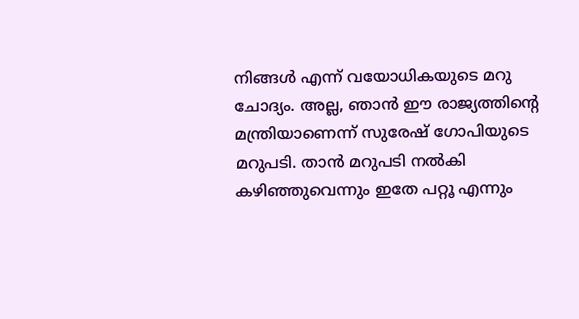നിങ്ങള്‍ എന്ന് വയോധികയുടെ മറു ചോദ്യം. അല്ല, ഞാന്‍ ഈ രാജ്യത്തിന്റെ മന്ത്രിയാണെന്ന് സുരേഷ് ഗോപിയുടെ മറുപടി. താന്‍ മറുപടി നല്‍കി കഴിഞ്ഞുവെന്നും ഇതേ പറ്റൂ എന്നും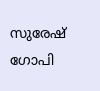സുരേഷ് ഗോപി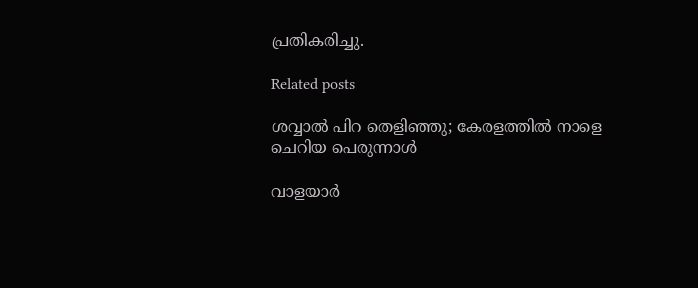പ്രതികരിച്ചു.

Related posts

ശവ്വാല്‍ പിറ തെളിഞ്ഞു; കേരളത്തില്‍ നാളെ ചെറിയ പെരുന്നാൾ

വാളയാര്‍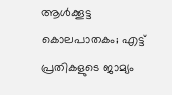ആള്‍ക്കൂട്ട കൊലപാതകം; എട്ട് പ്രതികളുടെ ജാമ്യം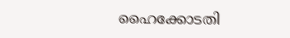ഹൈക്കോടതി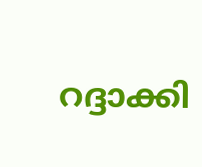റദ്ദാക്കി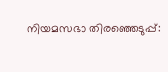നിയമസഭാ തിരഞ്ഞെടുപ്പ്: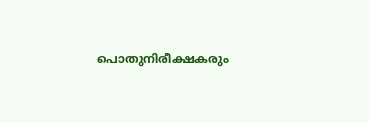പൊതുനിരീക്ഷകരും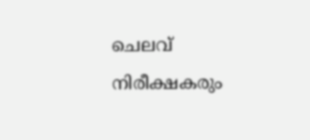ചെലവ് നിരീക്ഷകരും